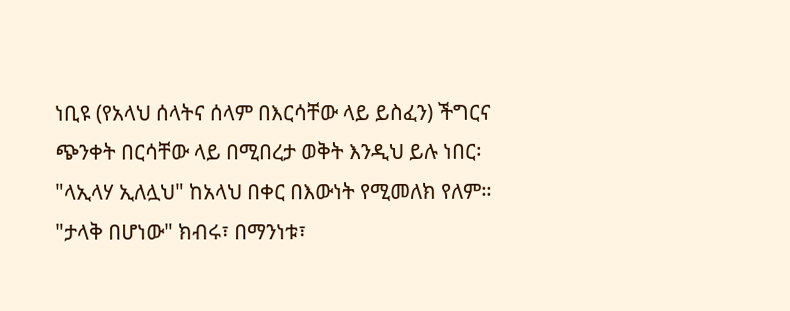ነቢዩ (የአላህ ሰላትና ሰላም በእርሳቸው ላይ ይስፈን) ችግርና ጭንቀት በርሳቸው ላይ በሚበረታ ወቅት እንዲህ ይሉ ነበር፡ "ላኢላሃ ኢለሏህ" ከአላህ በቀር በእውነት የሚመለክ የለም። "ታላቅ በሆነው" ክብሩ፣ በማንነቱ፣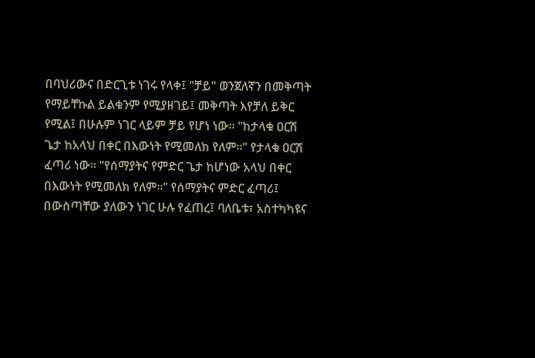በባህሪውና በድርጊቱ ነገሩ የላቀ፤ "ቻይ" ወንጀለኛን በመቅጣት የማይቸኩል ይልቁንም የሚያዘገይ፤ መቅጣት እየቻለ ይቅር የሚል፤ በሁሉም ነገር ላይም ቻይ የሆነ ነው። "ከታላቁ ዐርሽ ጌታ ከአላህ በቀር በእውነት የሚመለክ የለም።" የታላቁ ዐርሽ ፈጣሪ ነው። "የሰማያትና የምድር ጌታ ከሆነው አላህ በቀር በእውነት የሚመለክ የለም።" የሰማያትና ምድር ፈጣሪ፤ በውስጣቸው ያለውን ነገር ሁሉ የፈጠረ፤ ባለቤቱ፣ አስተካካዩና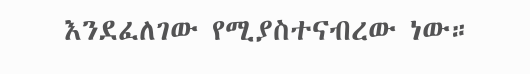እንደፈለገው የሚያስተናብረው ነው።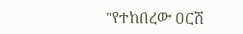"የተከበረው ዐርሽ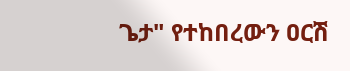ጌታ" የተከበረውን ዐርሽ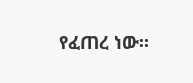የፈጠረ ነው።